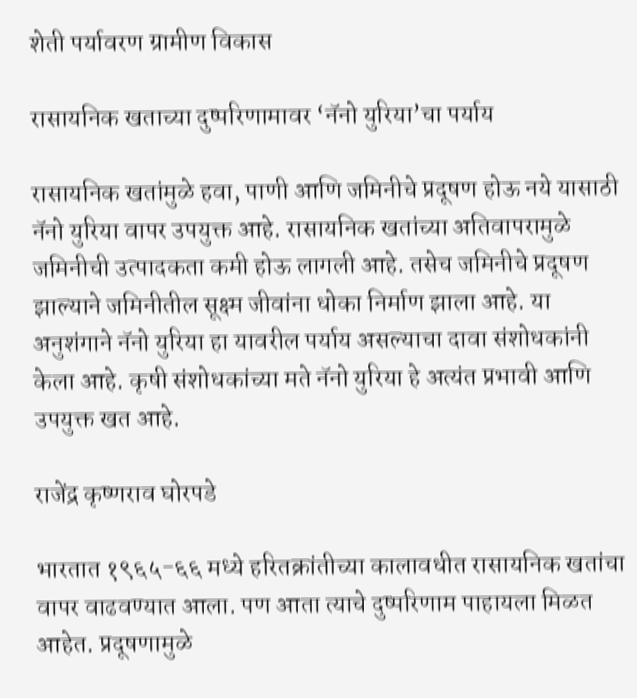शेती पर्यावरण ग्रामीण विकास

रासायनिक खताच्या दुष्परिणामावर ‘नॅनो युरिया’चा पर्याय

रासायनिक खतांमुळे हवा, पाणी आणि जमिनीचे प्रदूषण होऊ नये यासाठी नॅनो युरिया वापर उपयुक्त आहे. रासायनिक खतांच्या अतिवापरामुळे जमिनीची उत्पादकता कमी होऊ लागली आहे. तसेच जमिनीचे प्रदूषण झाल्याने जमिनीतील सूक्ष्म जीवांना धोका निर्माण झाला आहे. या अनुशंगाने नॅनो युरिया हा यावरील पर्याय असल्याचा दावा संशोधकांनी केला आहे. कृषी संशोधकांच्या मते नॅनो युरिया हे अत्यंत प्रभावी आणि उपयुक्त खत आहे.

राजेंद्र कृष्णराव घोरपडे

भारतात १९६५-६६ मध्ये हरितक्रांतीच्या कालावधीत रासायनिक खतांचा वापर वाढवण्यात आला. पण आता त्याचे दुष्परिणाम पाहायला मिळत आहेत. प्रदूषणामुळे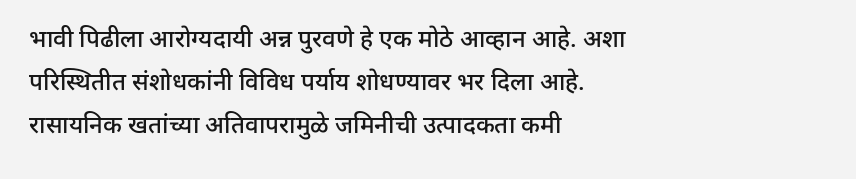भावी पिढीला आरोग्यदायी अन्न पुरवणे हे एक मोठे आव्हान आहे. अशा परिस्थितीत संशोधकांनी विविध पर्याय शोधण्यावर भर दिला आहे. रासायनिक खतांच्या अतिवापरामुळे जमिनीची उत्पादकता कमी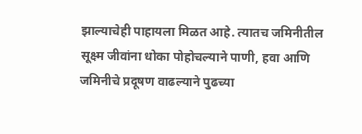झाल्याचेही पाहायला मिळत आहे. त्यातच जमिनीतील सूक्ष्म जीवांना धोका पोहोचल्याने पाणी, हवा आणि जमिनीचे प्रदूषण वाढल्याने पुढच्या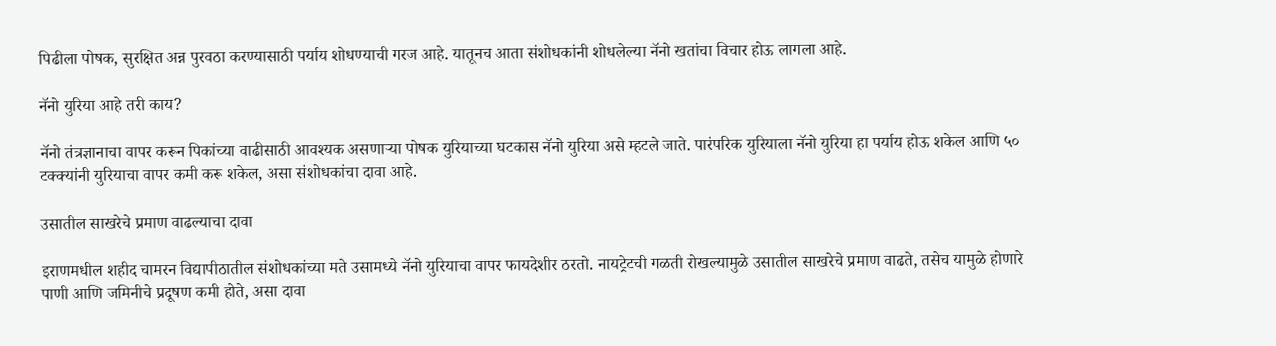पिढीला पोषक, सुरक्षित अन्न पुरवठा करण्यासाठी पर्याय शोधण्याची गरज आहे. यातूनच आता संशोधकांनी शोधलेल्या नॅनो खतांचा विचार होऊ लागला आहे.

नॅनो युरिया आहे तरी काय?

नॅनो तंत्रज्ञानाचा वापर करून पिकांच्या वाढीसाठी आवश्यक असणाऱ्या पोषक युरियाच्या घटकास नॅनो युरिया असे म्हटले जाते. पारंपरिक युरियाला नॅनो युरिया हा पर्याय होऊ शकेल आणि ५० टक्क्यांनी युरियाचा वापर कमी करू शकेल, असा संशोधकांचा दावा आहे.

उसातील साखरेचे प्रमाण वाढल्याचा दावा

इराणमधील शहीद चामरन विद्यापीठातील संशोधकांच्या मते उसामध्ये नॅनो युरियाचा वापर फायदेशीर ठरतो. नायट्रेटची गळती रोखल्यामुळे उसातील साखरेचे प्रमाण वाढते, तसेच यामुळे होणारे पाणी आणि जमिनीचे प्रदूषण कमी होते, असा दावा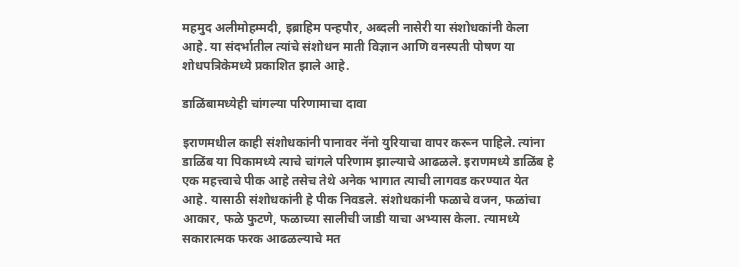महमुद अलीमोहम्मदी, इब्राहिम पन्हपौर, अब्दली नासेरी या संशोधकांनी केला आहे. या संदर्भातील त्यांचे संशोधन माती विज्ञान आणि वनस्पती पोषण या शोधपत्रिकेमध्ये प्रकाशित झाले आहे.

डाळिंबामध्येही चांगल्या परिणामाचा दावा

इराणमधील काही संशोधकांनी पानावर नॅनो युरियाचा वापर करून पाहिले. त्यांना डाळिंब या पिकामध्ये त्याचे चांगले परिणाम झाल्याचे आढळले. इराणमध्ये डाळिंब हे एक महत्त्वाचे पीक आहे तसेच तेथे अनेक भागात त्याची लागवड करण्यात येत आहे. यासाठी संशोधकांनी हे पीक निवडले. संशोधकांनी फळाचे वजन, फळांचा आकार, फळे फुटणे, फळाच्या सालीची जाडी याचा अभ्यास केला. त्यामध्ये सकारात्मक फरक आढळल्याचे मत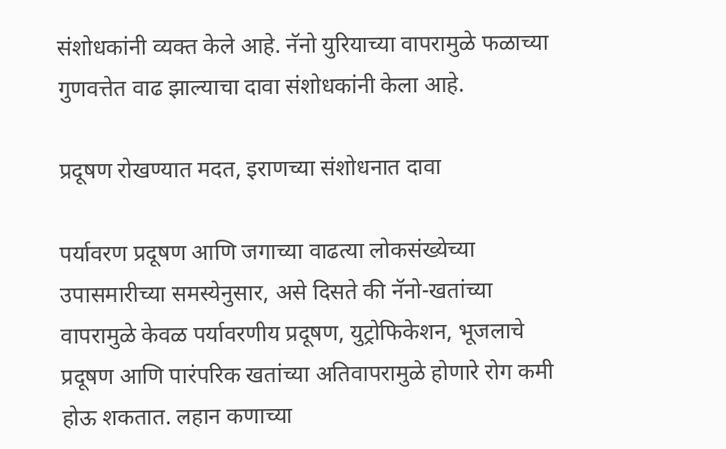संशोधकांनी व्यक्त केले आहे. नॅनो युरियाच्या वापरामुळे फळाच्या गुणवत्तेत वाढ झाल्याचा दावा संशोधकांनी केला आहे.

प्रदूषण रोखण्यात मदत, इराणच्या संशोधनात दावा

पर्यावरण प्रदूषण आणि जगाच्या वाढत्या लोकसंख्येच्या उपासमारीच्या समस्येनुसार, असे दिसते की नॅनो-खतांच्या वापरामुळे केवळ पर्यावरणीय प्रदूषण, युट्रोफिकेशन, भूजलाचे प्रदूषण आणि पारंपरिक खतांच्या अतिवापरामुळे होणारे रोग कमी होऊ शकतात. लहान कणाच्या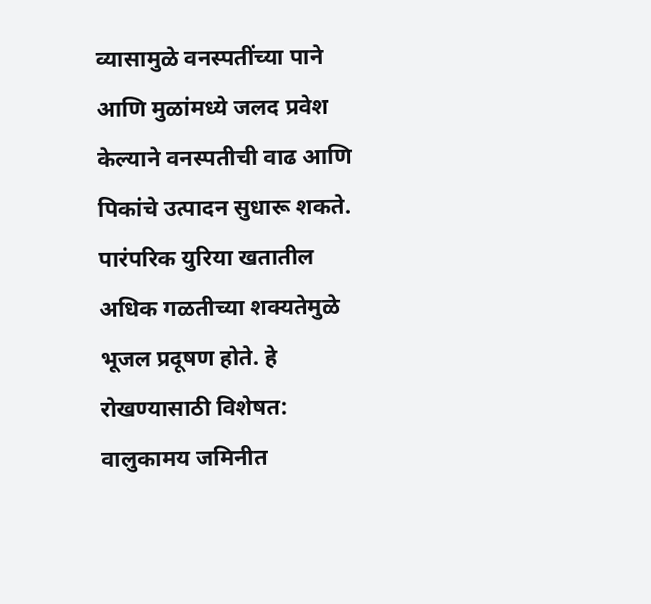व्यासामुळे वनस्पतींच्या पाने आणि मुळांमध्ये जलद प्रवेश केल्याने वनस्पतीची वाढ आणि पिकांचे उत्पादन सुधारू शकते. पारंपरिक युरिया खतातील अधिक गळतीच्या शक्यतेमुळे भूजल प्रदूषण होते. हे रोखण्यासाठी विशेषत: वालुकामय जमिनीत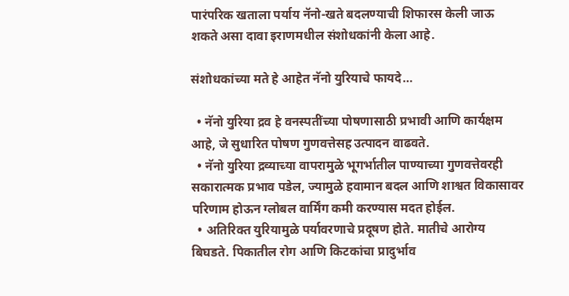पारंपरिक खताला पर्याय नॅनो-खते बदलण्याची शिफारस केली जाऊ शकते असा दावा इराणमधील संशोधकांनी केला आहे.

संशोधकांच्या मते हे आहेत नॅनो युरियाचे फायदे…

  • नॅनो युरिया द्रव हे वनस्पतींच्या पोषणासाठी प्रभावी आणि कार्यक्षम आहे, जे सुधारित पोषण गुणवत्तेसह उत्पादन वाढवते.
  • नॅनो युरिया द्रव्याच्या वापरामुळे भूगर्भातील पाण्याच्या गुणवत्तेवरही सकारात्मक प्रभाव पडेल, ज्यामुळे हवामान बदल आणि शाश्वत विकासावर परिणाम होऊन ग्लोबल वार्मिंग कमी करण्यास मदत होईल.
  • अतिरिक्त युरियामुळे पर्यावरणाचे प्रदूषण होते. मातीचे आरोग्य बिघडते. पिकातील रोग आणि किटकांचा प्रादुर्भाव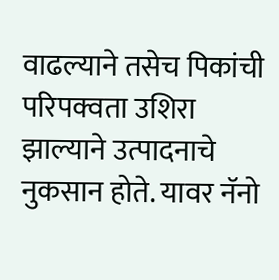वाढल्याने तसेच पिकांची परिपक्वता उशिरा झाल्याने उत्पादनाचे नुकसान होते. यावर नॅनो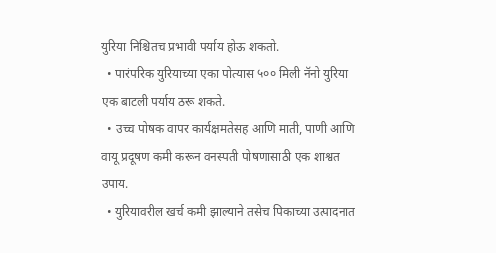युरिया निश्चितच प्रभावी पर्याय होऊ शकतो.
  • पारंपरिक युरियाच्या एका पोत्यास ५०० मिली नॅनो युरिया एक बाटली पर्याय ठरू शकते.
  • उच्च पोषक वापर कार्यक्षमतेसह आणि माती, पाणी आणि वायू प्रदूषण कमी करून वनस्पती पोषणासाठी एक शाश्वत उपाय.
  • युरियावरील खर्च कमी झाल्याने तसेच पिकाच्या उत्पादनात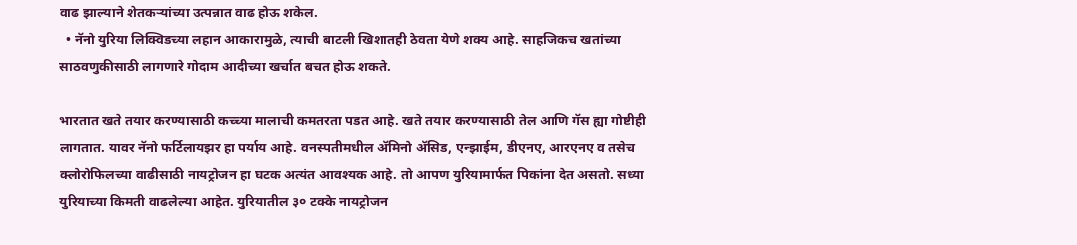वाढ झाल्याने शेतकऱ्यांच्या उत्पन्नात वाढ होऊ शकेल.
  • नॅनो युरिया लिक्विडच्या लहान आकारामुळे, त्याची बाटली खिशातही ठेवता येणे शक्य आहे. साहजिकच खतांच्या साठवणुकीसाठी लागणारे गोदाम आदीच्या खर्चात बचत होऊ शकते.

भारतात खते तयार करण्यासाठी कच्च्या मालाची कमतरता पडत आहे. खते तयार करण्यासाठी तेल आणि गॅस ह्या गोष्टीही लागतात. यावर नॅनो फर्टिलायझर हा पर्याय आहे. वनस्पतीमधील ॲमिनो ॲसिड, एन्झाईम, डीएनए, आरएनए व तसेच क्लोरोफिलच्या वाढीसाठी नायट्रोजन हा घटक अत्यंत आवश्यक आहे. तो आपण युरियामार्फत पिकांना देत असतो. सध्या युरियाच्या किमती वाढलेल्या आहेत. युरियातील ३० टक्के नायट्रोजन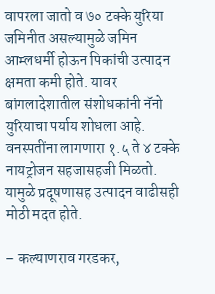वापरला जातो व ७० टक्के युरिया जमिनीत असल्यामुळे जमिन आम्लधर्मी होऊन पिकांची उत्पादन क्षमता कमी होते. यावर बांगलादेशातील संशोधकांनी नॅनो युरियाचा पर्याय शोधला आहे. वनस्पतींना लागणारा १.५ ते ४ टक्के नायट्रोजन सहजासहजी मिळतो. यामुळे प्रदूषणासह उत्पादन वाढीसही मोठी मदत होते.

– कल्याणराव गरडकर,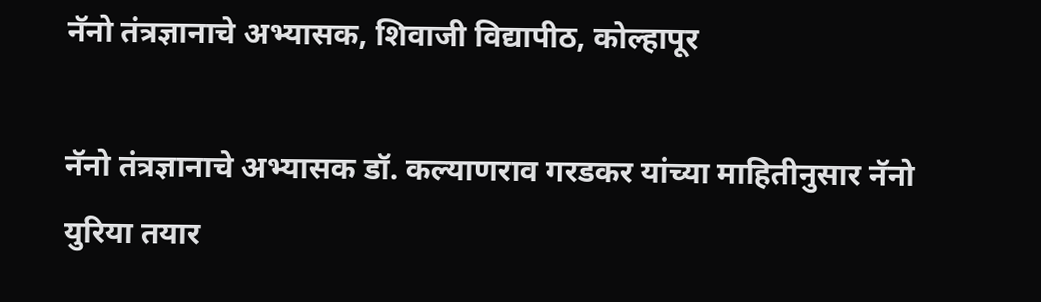नॅनो तंत्रज्ञानाचे अभ्यासक, शिवाजी विद्यापीठ, कोल्हापूर

नॅनो तंत्रज्ञानाचे अभ्यासक डॉ. कल्याणराव गरडकर यांच्या माहितीनुसार नॅनो युरिया तयार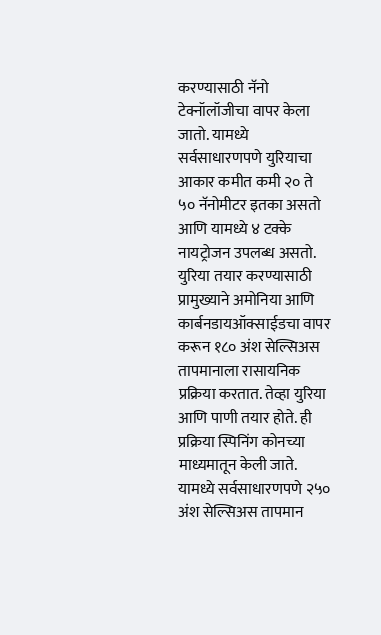करण्यासाठी नॅनो टेक्नॉलॉजीचा वापर केला जातो. यामध्ये सर्वसाधारणपणे युरियाचा आकार कमीत कमी २० ते ५० नॅनोमीटर इतका असतो आणि यामध्ये ४ टक्के नायट्रोजन उपलब्ध असतो. युरिया तयार करण्यासाठी प्रामुख्याने अमोनिया आणि कार्बनडायऑक्साईडचा वापर करून १८० अंश सेल्सिअस तापमानाला रासायनिक प्रक्रिया करतात. तेव्हा युरिया आणि पाणी तयार होते. ही प्रक्रिया स्पिनिंग कोनच्या माध्यमातून केली जाते. यामध्ये सर्वसाधारणपणे २५० अंश सेल्सिअस तापमान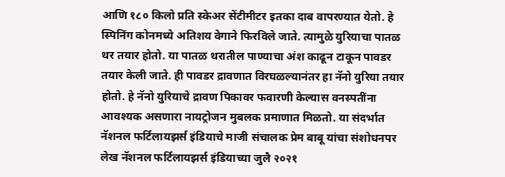आणि १८० किलो प्रति स्केअर सेंटीमीटर इतका दाब वापरण्यात येतो. हे स्पिनिंग कोनमध्ये अतिशय वेगाने फिरविले जाते. त्यामुळे युरियाचा पातळ थर तयार होतो. या पातळ थरातील पाण्याचा अंश काढून टाकून पावडर तयार केली जाते. ही पावडर द्रावणात विरघळल्यानंतर हा नॅनो युरिया तयार होतो. हे नॅनो युरियाचे द्रावण पिकावर फवारणी केल्यास वनस्पतींना आवश्यक असणारा नायट्रोजन मुबलक प्रमाणात मिळतो. या संदर्भात नॅशनल फर्टिलायझर्स इंडियाचे माजी संचालक प्रेम बाबू यांचा संशोधनपर लेख नॅशनल फर्टिलायझर्स इंडियाच्या जुलै २०२१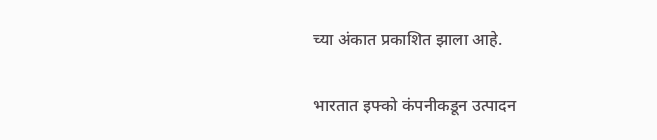च्या अंकात प्रकाशित झाला आहे.

भारतात इफ्‍को कंपनीकडून उत्पादन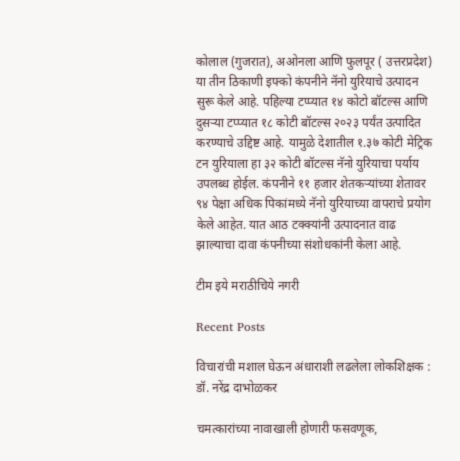कोलाल (गुजरात), अओनला आणि फुलपूर ( उत्तरप्रदेश) या तीन ठिकाणी इफ्‍को कंपनीने नॅनो युरियाचे उत्पादन सुरू केले आहे. पहिल्या टप्प्यात १४ कोटो बॉटल्स आणि दुसऱ्या टप्प्यात १८ कोटी बॉटल्स २०२३ पर्यंत उत्पादित करण्याचे उद्दिष्ट आहे. यामुळे देशातील १.३७ कोटी मेट्रिक टन युरियाला हा ३२ कोटी बॉटल्स नॅनो युरियाचा पर्याय उपलब्ध होईल. कंपनीने ११ हजार शेतकऱ्यांच्या शेतावर ९४ पेक्षा अधिक पिकांमध्ये नॅनो युरियाच्या वापराचे प्रयोग केले आहेत. यात आठ टक्क्यांनी उत्पादनात वाढ झाल्याचा दावा कंपनीच्या संशोधकांनी केला आहे.

टीम इये मराठीचिये नगरी

Recent Posts

विचारांची मशाल घेऊन अंधाराशी लढलेला लोकशिक्षक : डॉ. नरेंद्र दाभोळकर

चमत्कारांच्या नावाखाली होणारी फसवणूक,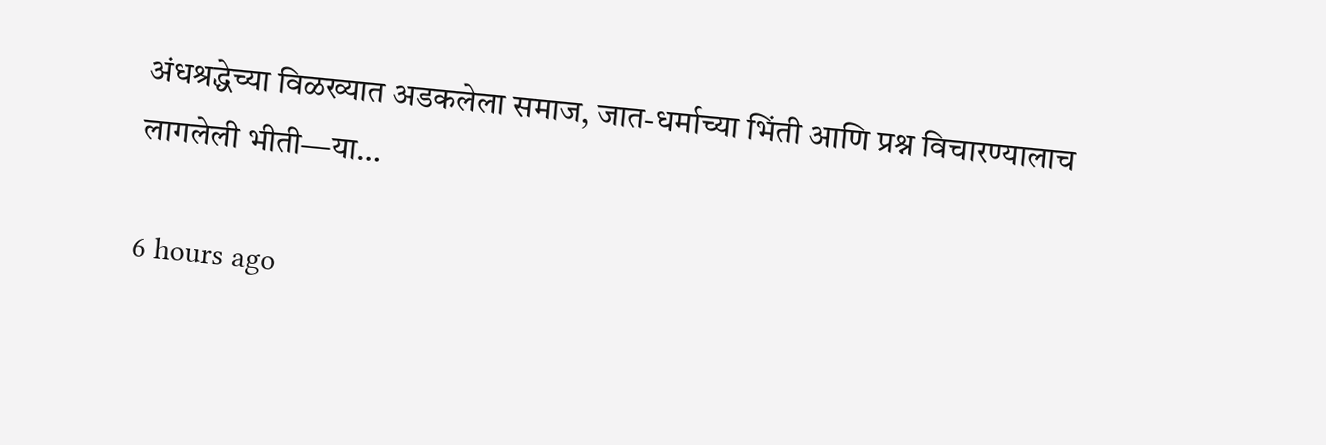अंधश्रद्धेच्या विळख्यात अडकलेला समाज, जात-धर्माच्या भिंती आणि प्रश्न विचारण्यालाच लागलेली भीती—या…

6 hours ago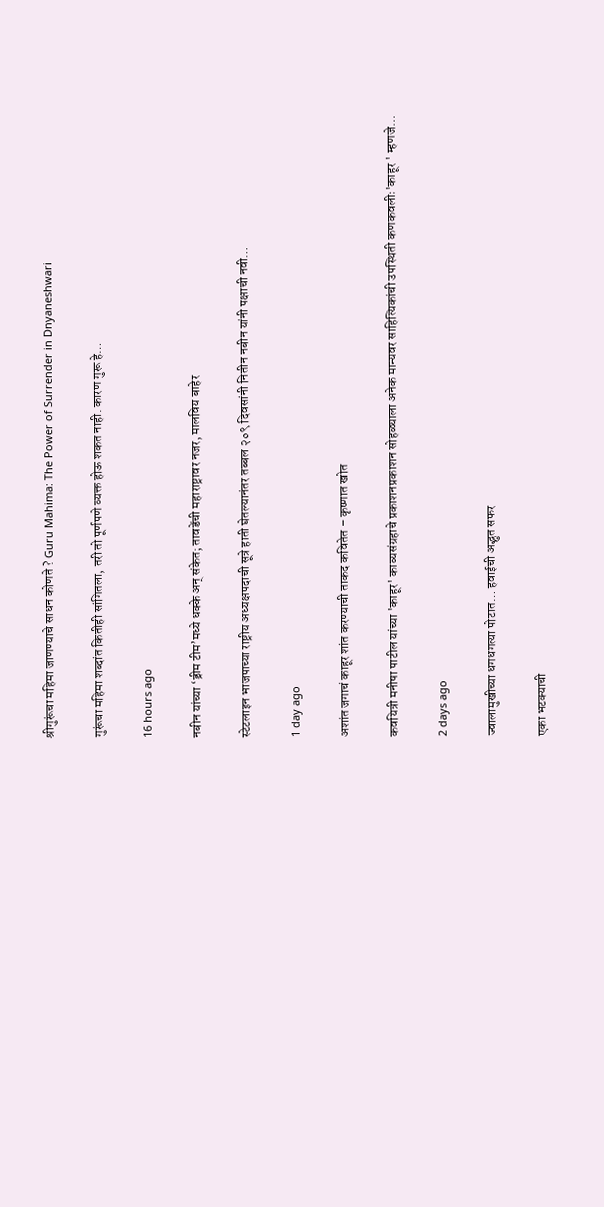श्रीगुरूंचा महिमा जाणण्याचे साधन कोणते ? Guru Mahima: The Power of Surrender in Dnyaneshwari

गुरूंचा महिमा शब्दांत कितीही सांगितला, तरी तो पूर्णपणे व्यक्त होऊ शकत नाही. कारण गुरू हे…

16 hours ago

नबीन यांच्या ‘ड्रीम टीम’मध्ये धक्के अन् संकेत; तावडेंची महाराष्ट्रावर नजर, मालविय बाहेर

स्टेटलाइन भाजपाच्या राष्ट्रीय अध्यक्षपदाची सूत्रे हाती घेतल्यानंतर तब्बल २०९ दिवसांनी नितीन नबीन यांनी पक्षाची नवी…

1 day ago

अशांत जगाचं काहूर शांत करण्याची ताकद कवितेत – कृष्णात खोत

कवयित्री मनीषा पाटील यांच्या 'काहूर' काव्यसंग्रहाचे प्रकाशनप्रकाशन सोहळ्याला अनेक मान्यवर साहित्यिकांची उपस्थिती कणकवलीः'काहूर ' म्हणजे…

2 days ago

ज्वालामुखीच्या धगधगत्या पोटात… हवाईची अद्भुत सफर

एका भटक्याची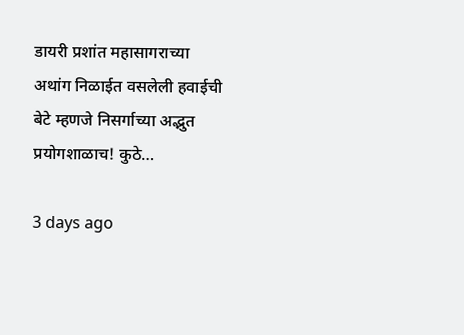डायरी प्रशांत महासागराच्या अथांग निळाईत वसलेली हवाईची बेटे म्हणजे निसर्गाच्या अद्भुत प्रयोगशाळाच! कुठे…

3 days ago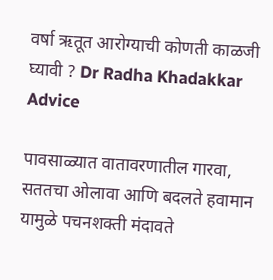वर्षा ऋतूत आरोग्याची कोणती काळजी घ्यावी ? Dr Radha Khadakkar Advice

पावसाळ्यात वातावरणातील गारवा, सततचा ओलावा आणि बदलते हवामान यामुळे पचनशक्ती मंदावते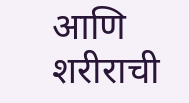आणि शरीराची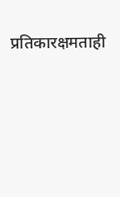प्रतिकारक्षमताही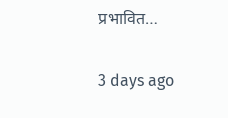प्रभावित…

3 days ago